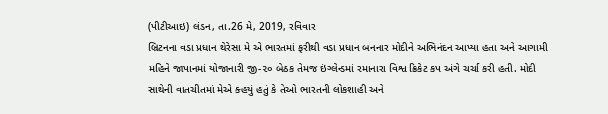(પીટીઆઇ) લંડન, તા.26 મે, 2019, રવિવાર
બ્રિટનના વડા પ્રધાન થેરેસા મે એ ભારતમાં ફરીથી વડા પ્રધાન બનનાર મોદીને અભિનંદન આપ્યા હતા અને આગામી મહિને જાપાનમાં યોજાનારી જી-૨૦ બેઠક તેમજ ઇંગ્લેન્ડમાં રમાનારા વિશ્વ ક્રિકેટ કપ અંગે ચર્ચા કરી હતી. મોદી સાથેની વાતચીતમાં મેએ ક્હયું હતું કે તેઓ ભારતની લોકશાહી અને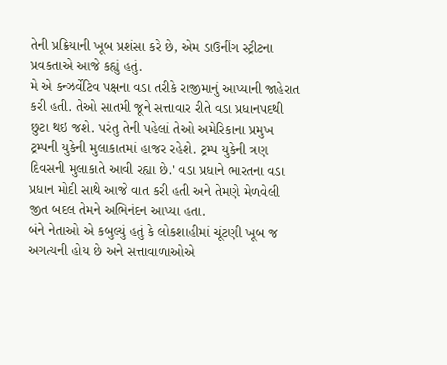તેની પ્રક્રિયાની ખૂબ પ્રશંસા કરે છે, એમ ડાઉનીંગ સ્ટ્રીટના પ્રવકતાએ આજે કહ્યું હતું.
મે એ કન્ઝર્વેટિવ પક્ષના વડા તરીકે રાજીમાનું આપ્યાની જાહેરાત કરી હતી. તેઓ સાતમી જૂને સત્તાવાર રીતે વડા પ્રધાનપદથી છુટા થઇ જશે. પરંતુ તેની પહેલાં તેઓ અમેરિકાના પ્રમુખ ટ્રમ્પની યુકેની મુલાકાતમાં હાજર રહેશે. ટ્રમ્પ યુકેની ત્રણ દિવસની મુલાકાતે આવી રહ્યા છે.' વડા પ્રધાને ભારતના વડા પ્રધાન મોદી સાથે આજે વાત કરી હતી અને તેમણે મેળવેલી જીત બદલ તેમને અભિનંદન આપ્યા હતા.
બંને નેતાઓ એ કબુલ્યું હતું કે લોકશાહીમાં ચૂંટણી ખૂબ જ અગત્યની હોય છે અને સત્તાવાળાઓએ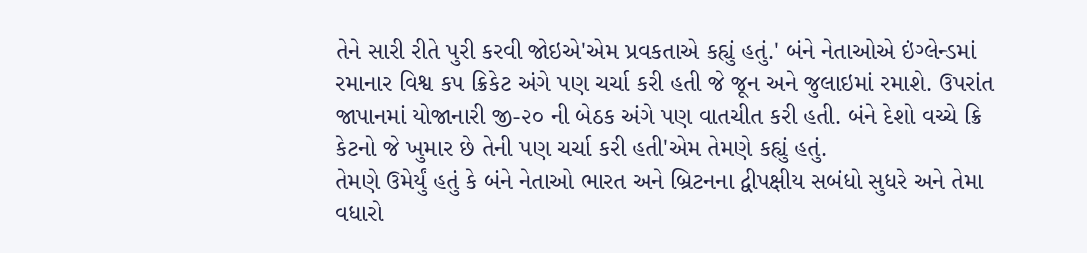તેને સારી રીતે પુરી કરવી જોઇએ'એમ પ્રવકતાએ કહ્યું હતું.' બંને નેતાઓએ ઇંગ્લેન્ડમાં રમાનાર વિશ્વ કપ ક્રિકેટ અંગે પણ ચર્ચા કરી હતી જે જૂન અને જુલાઇમાં રમાશે. ઉપરાંત જાપાનમાં યોજાનારી જી-૨૦ ની બેઠક અંગે પણ વાતચીત કરી હતી. બંને દેશો વચ્ચે ક્રિ કેટનો જે ખુમાર છે તેની પણ ચર્ચા કરી હતી'એમ તેમણે કહ્યું હતું.
તેમણે ઉમેર્યું હતું કે બંને નેતાઓ ભારત અને બ્રિટનના દ્વીપક્ષીય સબંધો સુધરે અને તેમા વધારો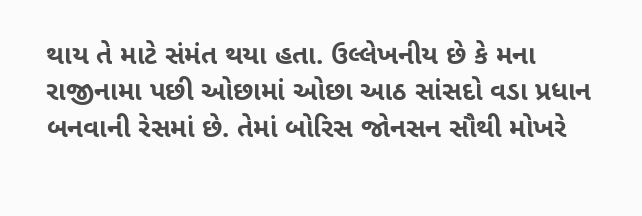થાય તે માટે સંમંત થયા હતા. ઉલ્લેખનીય છે કે મના રાજીનામા પછી ઓછામાં ઓછા આઠ સાંસદો વડા પ્રધાન બનવાની રેસમાં છે. તેમાં બોરિસ જોનસન સૌથી મોખરે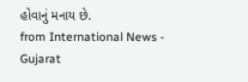હોવાનું મનાય છે.
from International News - Gujarat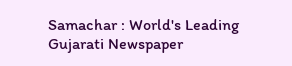Samachar : World's Leading Gujarati Newspaper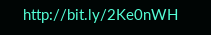http://bit.ly/2Ke0nWH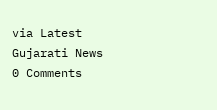via Latest Gujarati News
0 Comments